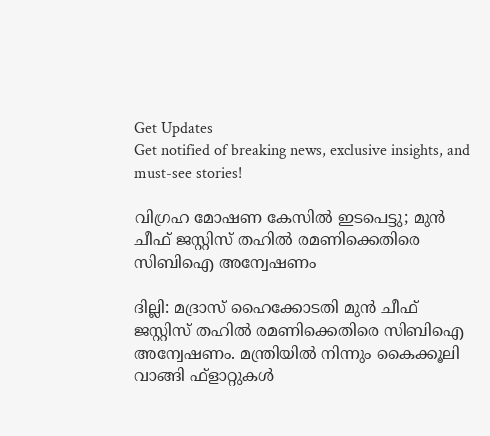Get Updates
Get notified of breaking news, exclusive insights, and must-see stories!

വിഗ്രഹ മോഷണ കേസില്‍ ഇടപെട്ടു; മുന്‍ ചീഫ് ജസ്റ്റിസ് തഹില്‍ രമണിക്കെതിരെ സിബിഐ അന്വേഷണം

ദില്ലി: മദ്രാസ് ഹൈക്കോടതി മുന്‍ ചീഫ് ജസ്റ്റിസ് തഹില്‍ രമണിക്കെതിരെ സിബിഐ അന്വേഷണം. മന്ത്രിയില്‍ നിന്നും കൈക്കൂലി വാങ്ങി ഫ്ളാറ്റുകള്‍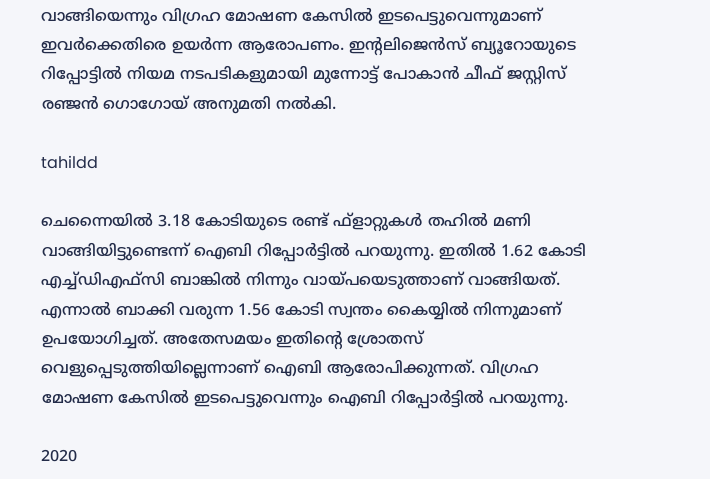വാങ്ങിയെന്നും വിഗ്രഹ മോഷണ കേസില്‍ ഇടപെട്ടുവെന്നുമാണ് ഇവര്‍ക്കെതിരെ ഉയര്‍ന്ന ആരോപണം. ഇന്‍റലിജെന്‍സ് ബ്യൂറോയുടെ റിപ്പോട്ടില്‍ നിയമ നടപടികളുമായി മുന്നോട്ട് പോകാന്‍ ചീഫ് ജസ്റ്റിസ് രഞ്ജന്‍ ഗൊഗോയ് അനുമതി നല്‍കി.

tahildd

ചെന്നൈയില്‍ 3.18 കോടിയുടെ രണ്ട് ഫ്ളാറ്റുകള്‍ തഹില്‍ മണി വാങ്ങിയിട്ടുണ്ടെന്ന് ഐബി റിപ്പോര്‍ട്ടില്‍ പറയുന്നു. ഇതില്‍ 1.62 കോടി എച്ച്ഡിഎഫ്സി ബാങ്കില്‍ നിന്നും വായ്പയെടുത്താണ് വാങ്ങിയത്. എന്നാല്‍ ബാക്കി വരുന്ന 1.56 കോടി സ്വന്തം കൈയ്യില്‍ നിന്നുമാണ് ഉപയോഗിച്ചത്. അതേസമയം ഇതിന്‍റെ ശ്രോതസ് വെളുപ്പെടുത്തിയില്ലെന്നാണ് ഐബി ആരോപിക്കുന്നത്. വിഗ്രഹ മോഷണ കേസില്‍ ഇടപെട്ടുവെന്നും ഐബി റിപ്പോര്‍ട്ടില്‍ പറയുന്നു.

2020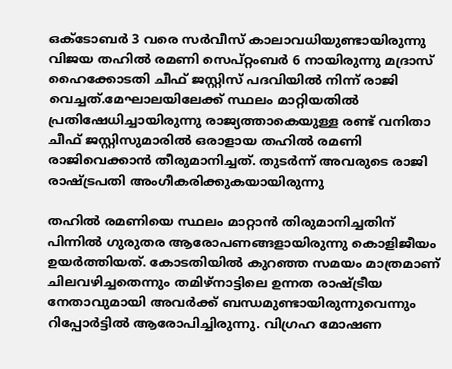ഒക്ടോബര്‍ 3 വരെ സര്‍വീസ് കാലാവധിയുണ്ടായിരുന്നു വിജയ തഹില്‍ രമണി സെപ്റ്റംബര്‍ 6 നായിരുന്നു മദ്രാസ് ഹൈക്കോടതി ചീഫ് ജസ്റ്റിസ് പദവിയില്‍ നിന്ന് രാജി വെച്ചത്.മേഘാലയിലേക്ക് സ്ഥലം മാറ്റിയതില്‍ പ്രതിഷേധിച്ചായിരുന്നു രാജ്യത്താകെയുള്ള രണ്ട് വനിതാ ചീഫ് ജസ്റ്റിസുമാരില്‍ ഒരാളായ തഹില്‍ രമണി രാജിവെക്കാന്‍ തീരുമാനിച്ചത്. തുടര്‍ന്ന് അവരുടെ രാജി രാഷ്ട്രപതി അംഗീകരിക്കുകയായിരുന്നു

തഹില്‍ രമണിയെ സ്ഥലം മാറ്റാന്‍ തിരുമാനിച്ചതിന് പിന്നില്‍ ഗുരുതര ആരോപണങ്ങളായിരുന്നു കൊളിജീയം ഉയര്‍ത്തിയത്. കോടതിയില്‍ കുറഞ്ഞ സമയം മാത്രമാണ് ചിലവഴിച്ചതെന്നും തമിഴ്നാട്ടിലെ ഉന്നത രാഷ്ട്രീയ നേതാവുമായി അവര്‍ക്ക് ബന്ധമുണ്ടായിരുന്നുവെന്നും റിപ്പോര്‍ട്ടില്‍ ആരോപിച്ചിരുന്നു. വിഗ്രഹ മോഷണ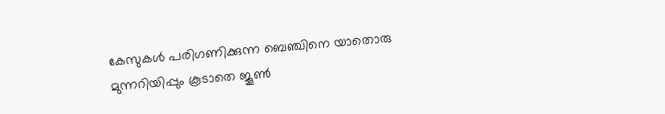കേസുകള്‍ പരിഗണിക്കുന്ന ബെഞ്ചിനെ യാതൊരു മുന്നറിയിപ്പും കൂടാതെ ജൂണ്‍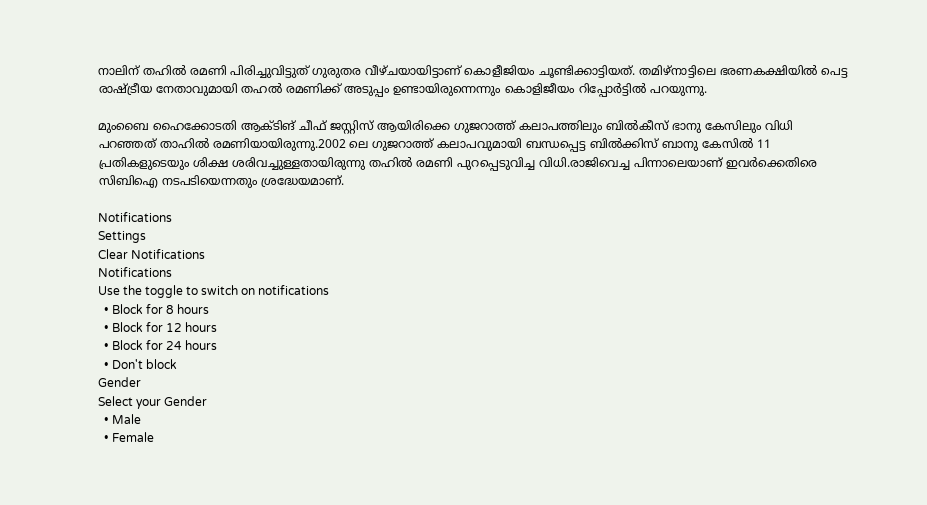നാലിന് തഹില്‍ രമണി പിരിച്ചുവിട്ടുത് ഗുരുതര വീഴ്ചയായിട്ടാണ് കൊളീജിയം ചൂണ്ടിക്കാട്ടിയത്. തമിഴ്നാട്ടിലെ ഭരണകക്ഷിയില്‍ പെട്ട രാഷ്ട്രീയ നേതാവുമായി തഹല്‍ രമണിക്ക് അടുപ്പം ഉണ്ടായിരുന്നെന്നും കൊളിജീയം റിപ്പോര്‍ട്ടില്‍ പറയുന്നു.

മുംബൈ ഹൈക്കോടതി ആക്ടിങ് ചീഫ് ജസ്റ്റിസ് ആയിരിക്കെ ഗുജറാത്ത് കലാപത്തിലും ബിൽകീസ് ഭാനു കേസിലും വിധി പറഞ്ഞത് താഹിൽ രമണിയായിരുന്നു.2002 ലെ ഗുജറാത്ത് കലാപവുമായി ബന്ധപ്പെട്ട ബില്‍ക്കിസ് ബാനു കേസില്‍ 11 പ്രതികളുടെയും ശിക്ഷ ശരിവച്ചുള്ളതായിരുന്നു തഹില്‍ രമണി പുറപ്പെടുവിച്ച വിധി.രാജിവെച്ച പിന്നാലെയാണ് ഇവര്‍ക്കെതിരെ സിബിഐ നടപടിയെന്നതും ശ്രദ്ധേയമാണ്.

Notifications
Settings
Clear Notifications
Notifications
Use the toggle to switch on notifications
  • Block for 8 hours
  • Block for 12 hours
  • Block for 24 hours
  • Don't block
Gender
Select your Gender
  • Male
  • Female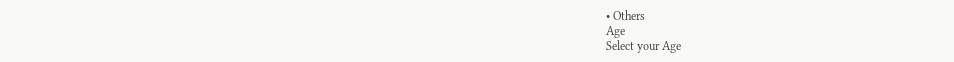• Others
Age
Select your Age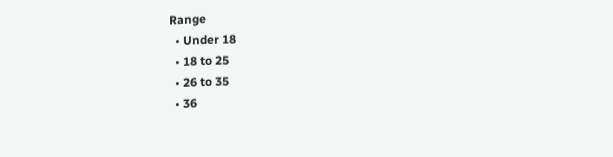Range
  • Under 18
  • 18 to 25
  • 26 to 35
  • 36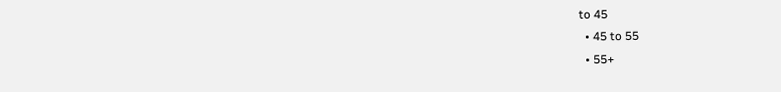to 45
  • 45 to 55
  • 55+